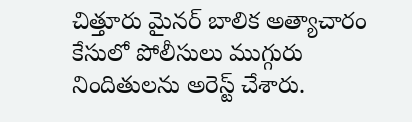చిత్తూరు మైనర్ బాలిక అత్యాచారం కేసులో పోలీసులు ముగ్గురు నిందితులను అరెస్ట్ చేశారు.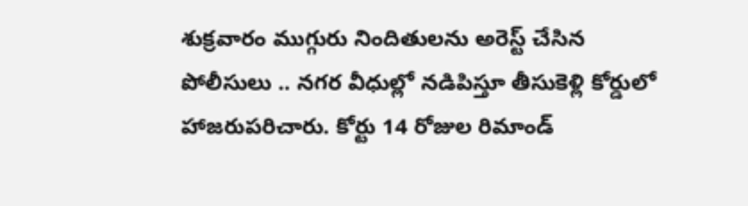శుక్రవారం ముగ్గురు నిందితులను అరెస్ట్ చేసిన పోలీసులు .. నగర వీధుల్లో నడిపిస్తూ తీసుకెళ్లి కోర్డులో హాజరుపరిచారు. కోర్టు 14 రోజుల రిమాండ్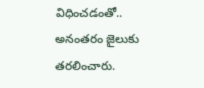విధించడంతో.. అనంతరం జైలుకు తరలించారు.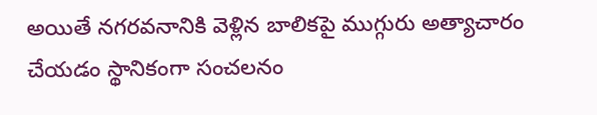అయితే నగరవనానికి వెళ్లిన బాలికపై ముగ్గురు అత్యాచారం చేయడం స్థానికంగా సంచలనం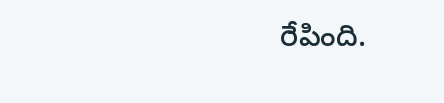రేపింది.